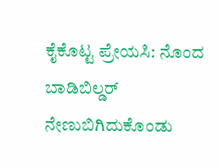ಕೈಕೊಟ್ಟ ಪ್ರೇಯಸಿ: ನೊಂದ ಬಾಡಿಬಿಲ್ಡರ್ ನೇಣುಬಿಗಿದುಕೊಂಡು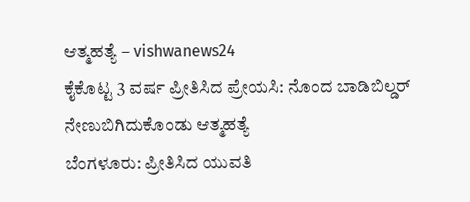ಆತ್ಮಹತ್ಯೆ – vishwanews24
ಕೈಕೊಟ್ಟ 3 ವರ್ಷ ಪ್ರೀತಿಸಿದ ಪ್ರೇಯಸಿ: ನೊಂದ ಬಾಡಿಬಿಲ್ಡರ್ ನೇಣುಬಿಗಿದುಕೊಂಡು ಆತ್ಮಹತ್ಯೆ
ಬೆಂಗಳೂರು: ಪ್ರೀತಿಸಿದ ಯುವತಿ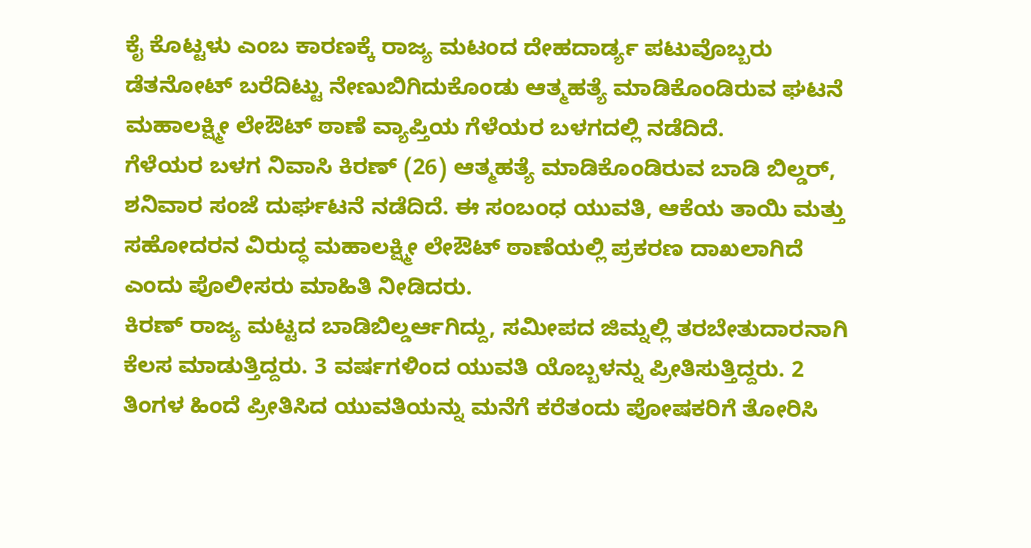ಕೈ ಕೊಟ್ಟಳು ಎಂಬ ಕಾರಣಕ್ಕೆ ರಾಜ್ಯ ಮಟಂದ ದೇಹದಾರ್ಡ್ಯ ಪಟುವೊಬ್ಬರು ಡೆತನೋಟ್ ಬರೆದಿಟ್ಟು ನೇಣುಬಿಗಿದುಕೊಂಡು ಆತ್ಮಹತ್ಯೆ ಮಾಡಿಕೊಂಡಿರುವ ಘಟನೆ ಮಹಾಲಕ್ಷ್ಮೀ ಲೇಔಟ್ ಠಾಣೆ ವ್ಯಾಪ್ತಿಯ ಗೆಳೆಯರ ಬಳಗದಲ್ಲಿ ನಡೆದಿದೆ.
ಗೆಳೆಯರ ಬಳಗ ನಿವಾಸಿ ಕಿರಣ್ (26) ಆತ್ಮಹತ್ಯೆ ಮಾಡಿಕೊಂಡಿರುವ ಬಾಡಿ ಬಿಲ್ಡರ್, ಶನಿವಾರ ಸಂಜೆ ದುರ್ಘಟನೆ ನಡೆದಿದೆ. ಈ ಸಂಬಂಧ ಯುವತಿ, ಆಕೆಯ ತಾಯಿ ಮತ್ತು ಸಹೋದರನ ವಿರುದ್ಧ ಮಹಾಲಕ್ಷ್ಮೀ ಲೇಔಟ್ ಠಾಣೆಯಲ್ಲಿ ಪ್ರಕರಣ ದಾಖಲಾಗಿದೆ ಎಂದು ಪೊಲೀಸರು ಮಾಹಿತಿ ನೀಡಿದರು.
ಕಿರಣ್ ರಾಜ್ಯ ಮಟ್ಟದ ಬಾಡಿಬಿಲ್ಡರ್ಆಗಿದ್ದು, ಸಮೀಪದ ಜಿಮ್ನಲ್ಲಿ ತರಬೇತುದಾರನಾಗಿ ಕೆಲಸ ಮಾಡುತ್ತಿದ್ದರು. 3 ವರ್ಷಗಳಿಂದ ಯುವತಿ ಯೊಬ್ಬಳನ್ನು ಪ್ರೀತಿಸುತ್ತಿದ್ದರು. 2 ತಿಂಗಳ ಹಿಂದೆ ಪ್ರೀತಿಸಿದ ಯುವತಿಯನ್ನು ಮನೆಗೆ ಕರೆತಂದು ಪೋಷಕರಿಗೆ ತೋರಿಸಿ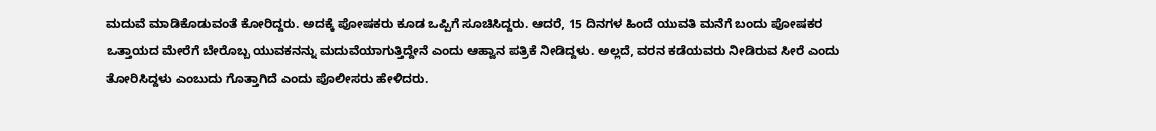ಮದುವೆ ಮಾಡಿಕೊಡುವಂತೆ ಕೋರಿದ್ದರು. ಅದಕ್ಕೆ ಪೋಷಕರು ಕೂಡ ಒಪ್ಪಿಗೆ ಸೂಚಿಸಿದ್ದರು. ಆದರೆ, 15 ದಿನಗಳ ಹಿಂದೆ ಯುವತಿ ಮನೆಗೆ ಬಂದು ಪೋಷಕರ ಒತ್ತಾಯದ ಮೇರೆಗೆ ಬೇರೊಬ್ಬ ಯುವಕನನ್ನು ಮದುವೆಯಾಗುತ್ತಿದ್ದೇನೆ ಎಂದು ಆಹ್ವಾನ ಪತ್ರಿಕೆ ನೀಡಿದ್ದಳು. ಅಲ್ಲದೆ, ವರನ ಕಡೆಯವರು ನೀಡಿರುವ ಸೀರೆ ಎಂದು ತೋರಿಸಿದ್ದಳು ಎಂಬುದು ಗೊತ್ತಾಗಿದೆ ಎಂದು ಪೊಲೀಸರು ಹೇಳಿದರು.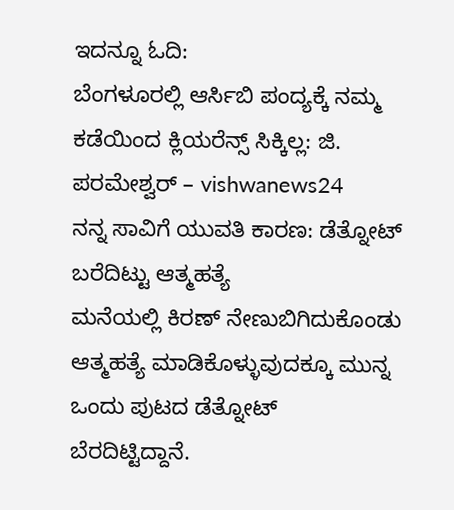ಇದನ್ನೂ ಓದಿ:
ಬೆಂಗಳೂರಲ್ಲಿ ಆರ್ಸಿಬಿ ಪಂದ್ಯಕ್ಕೆ ನಮ್ಮ ಕಡೆಯಿಂದ ಕ್ಲಿಯರೆನ್ಸ್ ಸಿಕ್ಕಿಲ್ಲ: ಜಿ. ಪರಮೇಶ್ವರ್ – vishwanews24
ನನ್ನ ಸಾವಿಗೆ ಯುವತಿ ಕಾರಣ: ಡೆತ್ನೋಟ್ ಬರೆದಿಟ್ಟು ಆತ್ಮಹತ್ಯೆ
ಮನೆಯಲ್ಲಿ ಕಿರಣ್ ನೇಣುಬಿಗಿದುಕೊಂಡು ಆತ್ಮಹತ್ಯೆ ಮಾಡಿಕೊಳ್ಳುವುದಕ್ಕೂ ಮುನ್ನ ಒಂದು ಪುಟದ ಡೆತ್ನೋಟ್ ಬೆರದಿಟ್ಟಿದ್ದಾನೆ.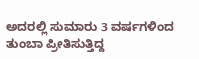ಅದರಲ್ಲಿ ಸುಮಾರು 3 ವರ್ಷಗಳಿಂದ ತುಂಬಾ ಪ್ರೀತಿಸುತ್ತಿದ್ದ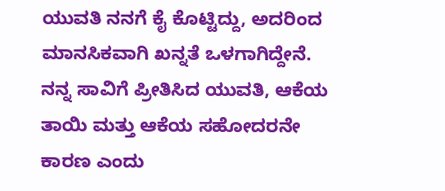ಯುವತಿ ನನಗೆ ಕೈ ಕೊಟ್ಟಿದ್ದು, ಅದರಿಂದ ಮಾನಸಿಕವಾಗಿ ಖನ್ನತೆ ಒಳಗಾಗಿದ್ದೇನೆ. ನನ್ನ ಸಾವಿಗೆ ಪ್ರೀತಿಸಿದ ಯುವತಿ, ಆಕೆಯ ತಾಯಿ ಮತ್ತು ಆಕೆಯ ಸಹೋದರನೇ ಕಾರಣ ಎಂದು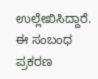ಉಲ್ಲೇಖಿಸಿದ್ದಾರೆ. ಈ ಸಂಬಂಧ ಪ್ರಕರಣ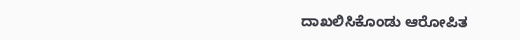ದಾಖಲಿಸಿಕೊಂಡು ಆರೋಪಿತ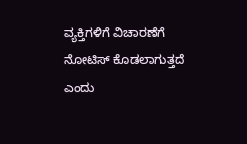ವ್ಯಕ್ತಿಗಳಿಗೆ ವಿಚಾರಣೆಗೆ ನೋಟಿಸ್ ಕೊಡಲಾಗುತ್ತದೆ ಎಂದು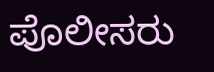ಪೊಲೀಸರು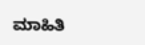ಮಾಹಿತಿ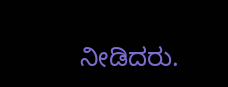ನೀಡಿದರು.